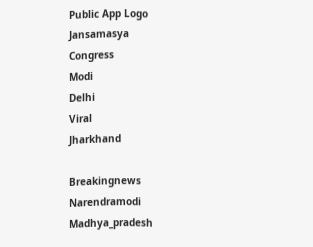Public App Logo
Jansamasya
Congress
Modi
Delhi
Viral
Jharkhand

Breakingnews
Narendramodi
Madhya_pradesh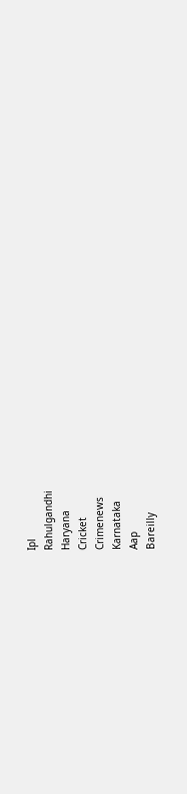Ipl
Rahulgandhi
Haryana
Cricket
Crimenews
Karnataka
Aap
Bareilly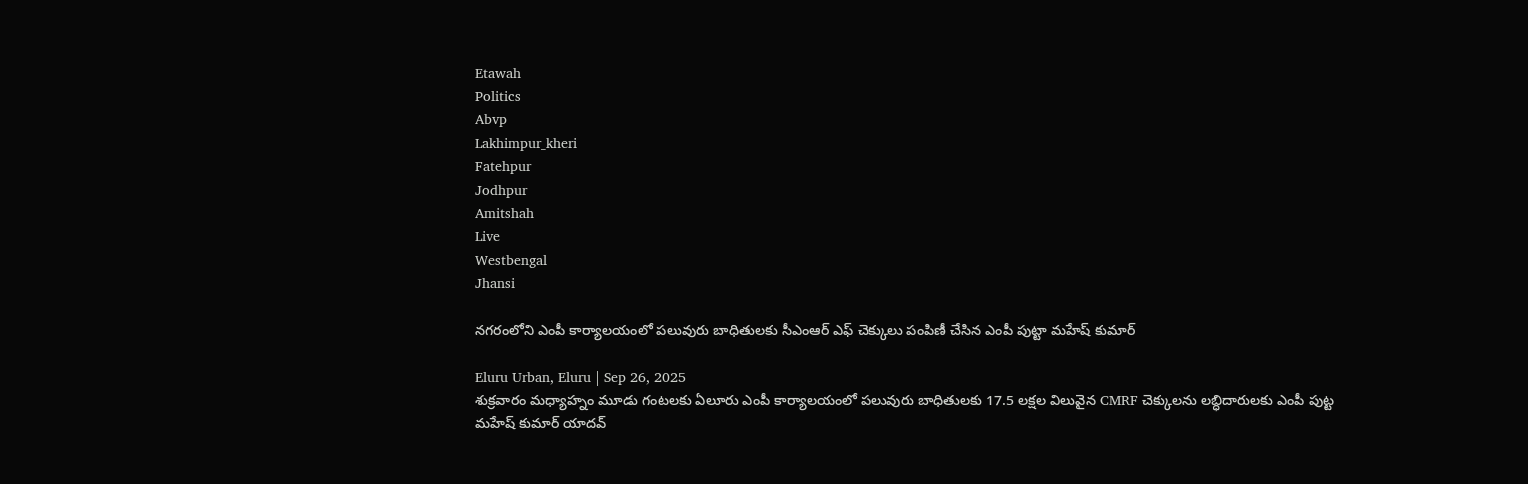Etawah
Politics
Abvp
Lakhimpur_kheri
Fatehpur
Jodhpur
Amitshah
Live
Westbengal
Jhansi

నగరంలోని ఎంపీ కార్యాలయంలో పలువురు బాధితులకు సీఎంఆర్ ఎఫ్ చెక్కులు పంపిణీ చేసిన ఎంపీ పుట్టా మహేష్ కుమార్

Eluru Urban, Eluru | Sep 26, 2025
శుక్రవారం మధ్యాహ్నం మూడు గంటలకు ఏలూరు ఎంపీ కార్యాలయంలో పలువురు బాధితులకు 17.5 లక్షల విలువైన CMRF చెక్కులను లబ్ధిదారులకు ఎంపీ పుట్ట మహేష్ కుమార్ యాదవ్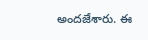అందజేశారు. ఈ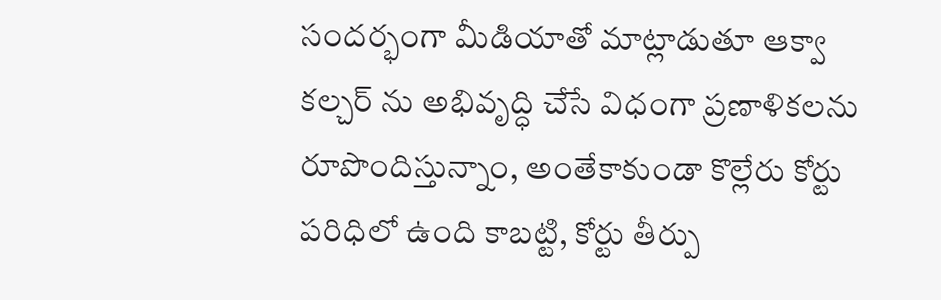సందర్భంగా మీడియాతో మాట్లాడుతూ ఆక్వా కల్చర్ ను అభివృద్ధి చేసే విధంగా ప్రణాళికలను రూపొందిస్తున్నాం, అంతేకాకుండా కొల్లేరు కోర్టు పరిధిలో ఉంది కాబట్టి, కోర్టు తీర్పు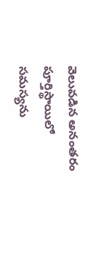వెలువడిన అనంతరం పూర్తిస్థాయిలో సమస్యను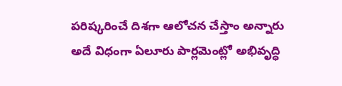పరిష్కరించే దిశగా ఆలోచన చేస్తాం అన్నారు అదే విధంగా ఏలూరు పార్లమెంట్లో అభివృద్ధి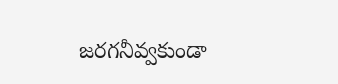జరగనీవ్వకుండా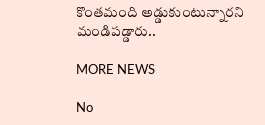కొంతమంది అడ్డుకుంటున్నారని మండిపడ్డారు..

MORE NEWS

No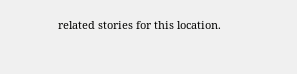related stories for this location.